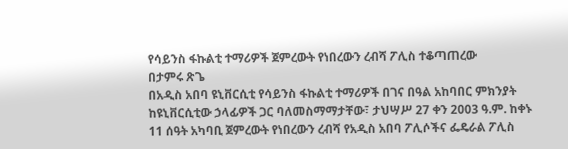የሳይንስ ፋኩልቲ ተማሪዎች ጀምረውት የነበረውን ረብሻ ፖሊስ ተቆጣጠረው
በታምሩ ጽጌ
በአዲስ አበባ ዩኒቨርሲቲ የሳይንስ ፋኩልቲ ተማሪዎች በገና በዓል አከባበር ምክንያት ከዩኒቨርሲቲው ኃላፊዎች ጋር ባለመስማማታቸው፣ ታህሣሥ 27 ቀን 2003 ዓ.ም. ከቀኑ 11 ሰዓት አካባቢ ጀምረውት የነበረውን ረብሻ የአዲስ አበባ ፖሊሶችና ፌዴራል ፖሊስ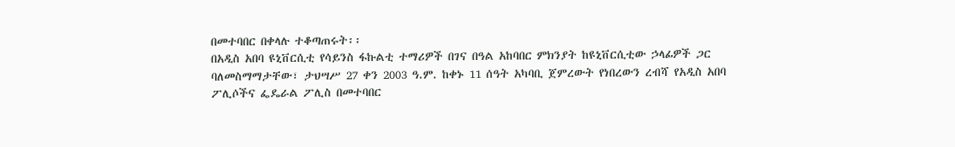በመተባበር በቀላሉ ተቆጣጠሩት፡፡
በአዲስ አበባ ዩኒቨርሲቲ የሳይንስ ፋኩልቲ ተማሪዎች በገና በዓል አከባበር ምክንያት ከዩኒቨርሲቲው ኃላፊዎች ጋር ባለመስማማታቸው፣ ታህሣሥ 27 ቀን 2003 ዓ.ም. ከቀኑ 11 ሰዓት አካባቢ ጀምረውት የነበረውን ረብሻ የአዲስ አበባ ፖሊሶችና ፌዴራል ፖሊስ በመተባበር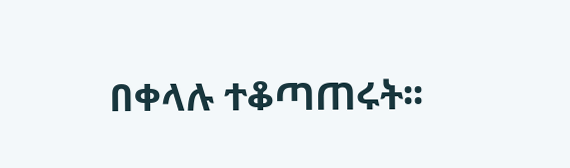በቀላሉ ተቆጣጠሩት፡፡